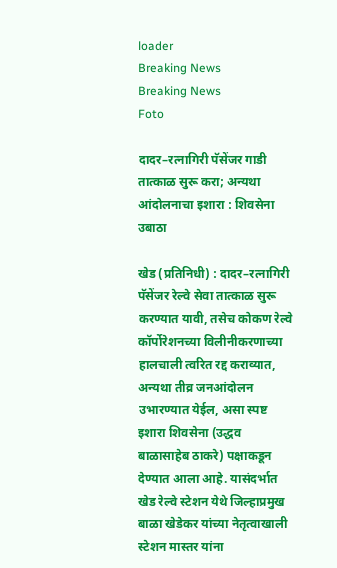loader
Breaking News
Breaking News
Foto

दादर–रत्नागिरी पॅसेंजर गाडी तात्काळ सुरू करा; अन्यथा आंदोलनाचा इशारा : शिवसेना उबाठा

खेड (प्रतिनिधी) : दादर–रत्नागिरी पॅसेंजर रेल्वे सेवा तात्काळ सुरू करण्यात यावी, तसेच कोकण रेल्वे कॉर्पोरेशनच्या विलीनीकरणाच्या हालचाली त्वरित रद्द कराव्यात, अन्यथा तीव्र जनआंदोलन उभारण्यात येईल, असा स्पष्ट इशारा शिवसेना (उद्धव बाळासाहेब ठाकरे) पक्षाकडून देण्यात आला आहे. यासंदर्भात खेड रेल्वे स्टेशन येथे जिल्हाप्रमुख बाळा खेडेकर यांच्या नेतृत्वाखाली स्टेशन मास्तर यांना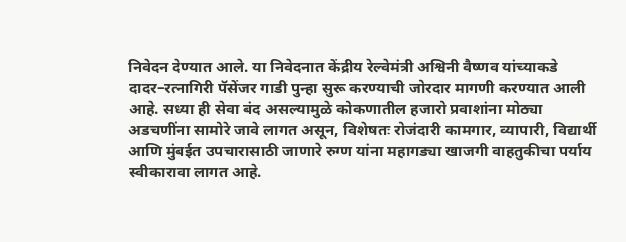निवेदन देण्यात आले. या निवेदनात केंद्रीय रेल्वेमंत्री अश्विनी वैष्णव यांच्याकडे दादर–रत्नागिरी पॅसेंजर गाडी पुन्हा सुरू करण्याची जोरदार मागणी करण्यात आली आहे. सध्या ही सेवा बंद असल्यामुळे कोकणातील हजारो प्रवाशांना मोठ्या अडचणींना सामोरे जावे लागत असून, विशेषतः रोजंदारी कामगार, व्यापारी, विद्यार्थी आणि मुंबईत उपचारासाठी जाणारे रुग्ण यांना महागड्या खाजगी वाहतुकीचा पर्याय स्वीकारावा लागत आहे.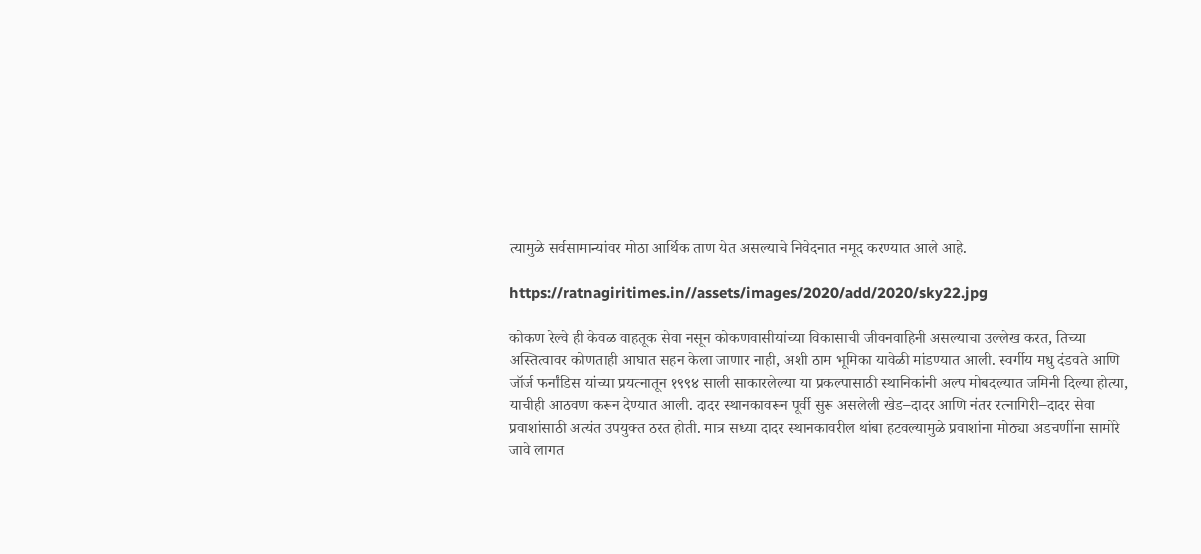त्यामुळे सर्वसामान्यांवर मोठा आर्थिक ताण येत असल्याचे निवेदनात नमूद करण्यात आले आहे.

https://ratnagiritimes.in//assets/images/2020/add/2020/sky22.jpg

कोकण रेल्वे ही केवळ वाहतूक सेवा नसून कोकणवासीयांच्या विकासाची जीवनवाहिनी असल्याचा उल्लेख करत, तिच्या अस्तित्वावर कोणताही आघात सहन केला जाणार नाही, अशी ठाम भूमिका यावेळी मांडण्यात आली. स्वर्गीय मधु दंडवते आणि जॉर्ज फर्नांडिस यांच्या प्रयत्नातून १९९४ साली साकारलेल्या या प्रकल्पासाठी स्थानिकांनी अल्प मोबदल्यात जमिनी दिल्या होत्या, याचीही आठवण करून देण्यात आली. दादर स्थानकावरून पूर्वी सुरू असलेली खेड–दादर आणि नंतर रत्नागिरी–दादर सेवा प्रवाशांसाठी अत्यंत उपयुक्त ठरत होती. मात्र सध्या दादर स्थानकावरील थांबा हटवल्यामुळे प्रवाशांना मोठ्या अडचणींना सामोरे जावे लागत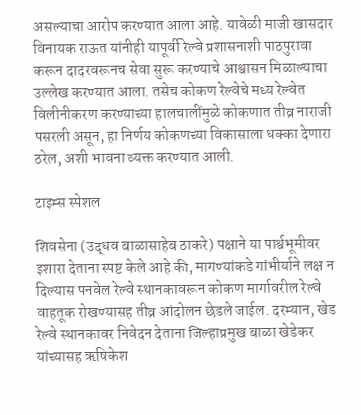असल्याचा आरोप करण्यात आला आहे. यावेळी माजी खासदार विनायक राऊत यांनीही यापूर्वी रेल्वे प्रशासनाशी पाठपुरावा करून दादरवरूनच सेवा सुरू करण्याचे आश्वासन मिळाल्याचा उल्लेख करण्यात आला. तसेच कोकण रेल्वेचे मध्य रेल्वेत विलीनीकरण करण्याच्या हालचालींमुळे कोकणात तीव्र नाराजी पसरली असून, हा निर्णय कोकणच्या विकासाला धक्का देणारा ठरेल, अशी भावना व्यक्त करण्यात आली.

टाइम्स स्पेशल

शिवसेना (उद्धव बाळासाहेब ठाकरे) पक्षाने या पार्श्वभूमीवर इशारा देताना स्पष्ट केले आहे की, मागण्यांकडे गांभीर्याने लक्ष न दिल्यास पनवेल रेल्वे स्थानकावरून कोकण मार्गावरील रेल्वे वाहतूक रोखण्यासह तीव्र आंदोलन छेडले जाईल. दरम्यान, खेड रेल्वे स्थानकावर निवेदन देताना जिल्हाप्रमुख बाळा खेडेकर यांच्यासह ऋषिकेश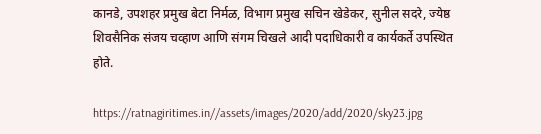कानडे, उपशहर प्रमुख बेटा निर्मळ, विभाग प्रमुख सचिन खेडेकर, सुनील सदरे, ज्येष्ठ शिवसैनिक संजय चव्हाण आणि संगम चिखले आदी पदाधिकारी व कार्यकर्ते उपस्थित होते.

https://ratnagiritimes.in//assets/images/2020/add/2020/sky23.jpg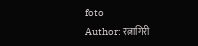foto
Author: रत्नागिरी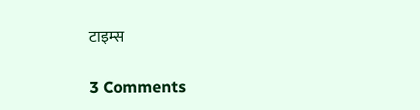टाइम्स

3 Comments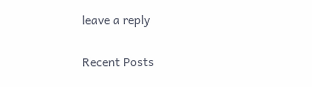leave a reply

Recent Posts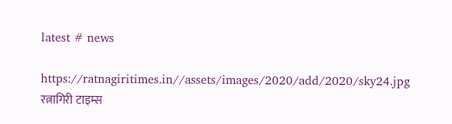latest # news

https://ratnagiritimes.in//assets/images/2020/add/2020/sky24.jpg
रत्नागिरी टाइम्स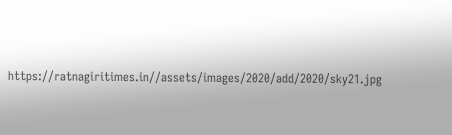https://ratnagiritimes.in//assets/images/2020/add/2020/sky21.jpg